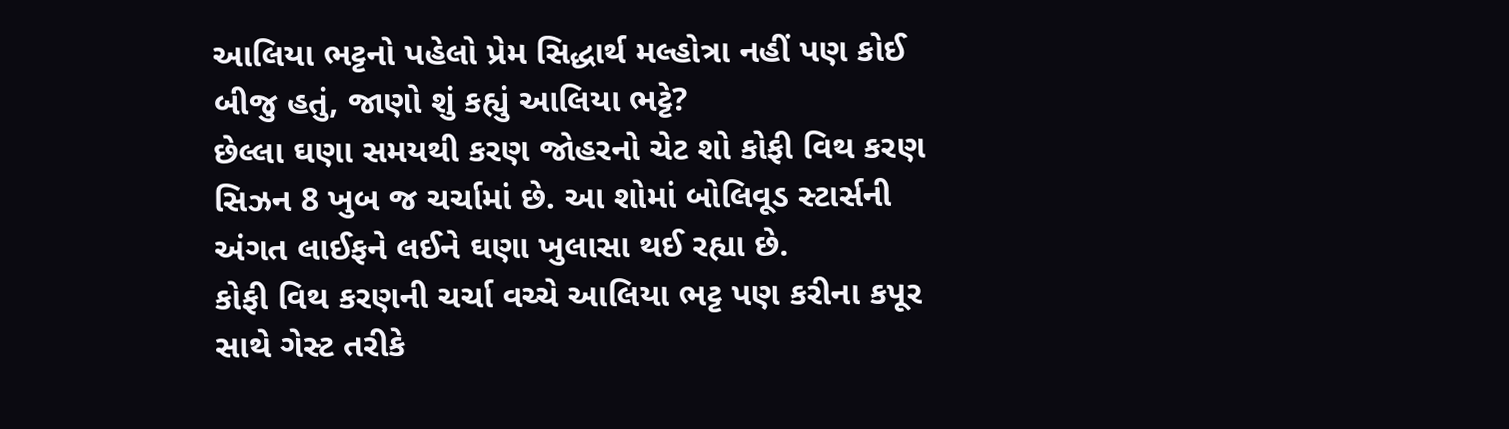આલિયા ભટ્ટનો પહેલો પ્રેમ સિદ્ધાર્થ મલ્હોત્રા નહીં પણ કોઈ બીજુ હતું, જાણો શું કહ્યું આલિયા ભટ્ટે?
છેલ્લા ઘણા સમયથી કરણ જોહરનો ચેટ શો કોફી વિથ કરણ સિઝન 8 ખુબ જ ચર્ચામાં છે. આ શોમાં બોલિવૂડ સ્ટાર્સની અંગત લાઈફને લઈને ઘણા ખુલાસા થઈ રહ્યા છે.
કોફી વિથ કરણની ચર્ચા વચ્ચે આલિયા ભટ્ટ પણ કરીના કપૂર સાથે ગેસ્ટ તરીકે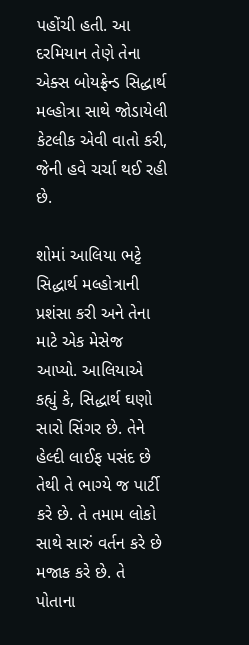પહોંચી હતી. આ દરમિયાન તેણે તેના એક્સ બોયફ્રેન્ડ સિદ્ધાર્થ મલ્હોત્રા સાથે જોડાયેલી કેટલીક એવી વાતો કરી, જેની હવે ચર્ચા થઈ રહી છે.

શોમાં આલિયા ભટ્ટે સિદ્ધાર્થ મલ્હોત્રાની પ્રશંસા કરી અને તેના માટે એક મેસેજ આપ્યો. આલિયાએ કહ્યું કે, સિદ્ધાર્થ ઘણો સારો સિંગર છે. તેને હેલ્દી લાઈફ પસંદ છે તેથી તે ભાગ્યે જ પાર્ટી કરે છે. તે તમામ લોકો સાથે સારું વર્તન કરે છે મજાક કરે છે. તે પોતાના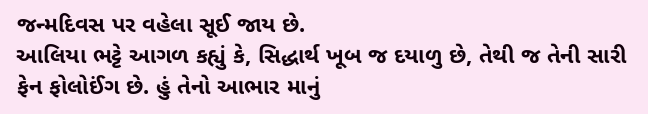જન્મદિવસ પર વહેલા સૂઈ જાય છે.
આલિયા ભટ્ટે આગળ કહ્યું કે, સિદ્ધાર્થ ખૂબ જ દયાળુ છે, તેથી જ તેની સારી ફેન ફોલોઈંગ છે. હું તેનો આભાર માનું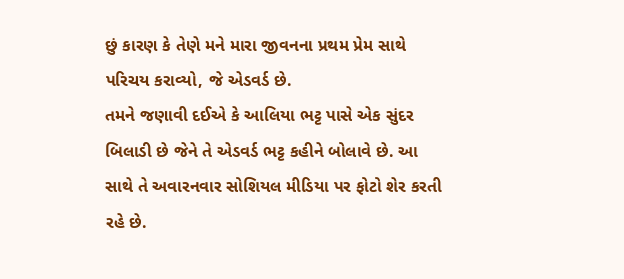છું કારણ કે તેણે મને મારા જીવનના પ્રથમ પ્રેમ સાથે પરિચય કરાવ્યો, જે એડવર્ડ છે.
તમને જણાવી દઈએ કે આલિયા ભટ્ટ પાસે એક સુંદર બિલાડી છે જેને તે એડવર્ડ ભટ્ટ કહીને બોલાવે છે. આ સાથે તે અવારનવાર સોશિયલ મીડિયા પર ફોટો શેર કરતી રહે છે.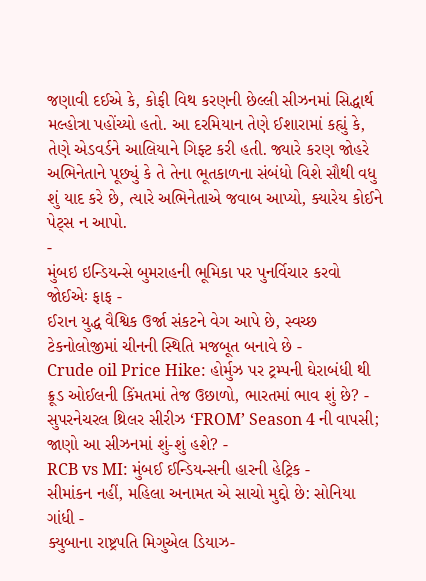જણાવી દઈએ કે, કોફી વિથ કરણની છેલ્લી સીઝનમાં સિદ્ધાર્થ મલ્હોત્રા પહોંચ્યો હતો. આ દરમિયાન તેણે ઈશારામાં કહ્યું કે, તેણે એડવર્ડને આલિયાને ગિફ્ટ કરી હતી. જ્યારે કરણ જોહરે અભિનેતાને પૂછ્યું કે તે તેના ભૂતકાળના સંબંધો વિશે સૌથી વધુ શું યાદ કરે છે, ત્યારે અભિનેતાએ જવાબ આપ્યો, ક્યારેય કોઈને પેટ્સ ન આપો.
-
મુંબઇ ઇન્ડિયન્સે બુમરાહની ભૂમિકા પર પુનર્વિચાર કરવો જોઈએઃ ફાફ -
ઈરાન યુદ્ધ વૈશ્વિક ઉર્જા સંકટને વેગ આપે છે, સ્વચ્છ ટેકનોલોજીમાં ચીનની સ્થિતિ મજબૂત બનાવે છે -
Crude oil Price Hike: હોર્મુઝ પર ટ્રમ્પની ઘેરાબંધી થી ક્રૂડ ઓઈલની કિંમતમાં તેજ ઉછાળો, ભારતમાં ભાવ શું છે? -
સુપરનેચરલ થ્રિલર સીરીઝ ‘FROM’ Season 4 ની વાપસી; જાણો આ સીઝનમાં શું-શું હશે? -
RCB vs MI: મુંબઈ ઈન્ડિયન્સની હારની હેટ્રિક -
સીમાંકન નહીં, મહિલા અનામત એ સાચો મુદ્દો છે: સોનિયા ગાંધી -
ક્યુબાના રાષ્ટ્રપતિ મિગુએલ ડિયાઝ-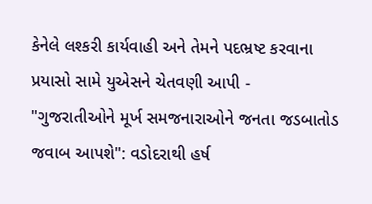કેનેલે લશ્કરી કાર્યવાહી અને તેમને પદભ્રષ્ટ કરવાના પ્રયાસો સામે યુએસને ચેતવણી આપી -
"ગુજરાતીઓને મૂર્ખ સમજનારાઓને જનતા જડબાતોડ જવાબ આપશે": વડોદરાથી હર્ષ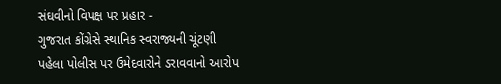સંઘવીનો વિપક્ષ પર પ્રહાર -
ગુજરાત કોંગ્રેસે સ્થાનિક સ્વરાજ્યની ચૂંટણી પહેલા પોલીસ પર ઉમેદવારોને ડરાવવાનો આરોપ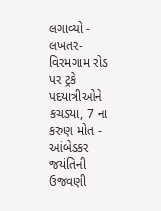લગાવ્યો -
લખતર-વિરમગામ રોડ પર ટ્રકે પદયાત્રીઓને કચડ્યા, 7 ના કરુણ મોત -
આંબેડકર જયંતિની ઉજવણી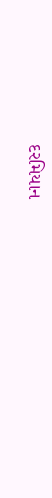દરમિયાન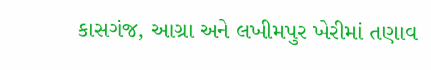કાસગંજ, આગ્રા અને લખીમપુર ખેરીમાં તણાવ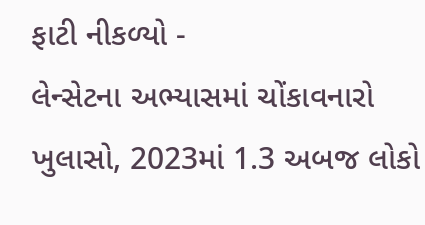ફાટી નીકળ્યો -
લેન્સેટના અભ્યાસમાં ચોંકાવનારો ખુલાસો, 2023માં 1.3 અબજ લોકો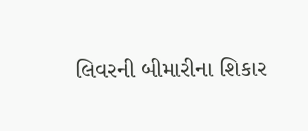લિવરની બીમારીના શિકાર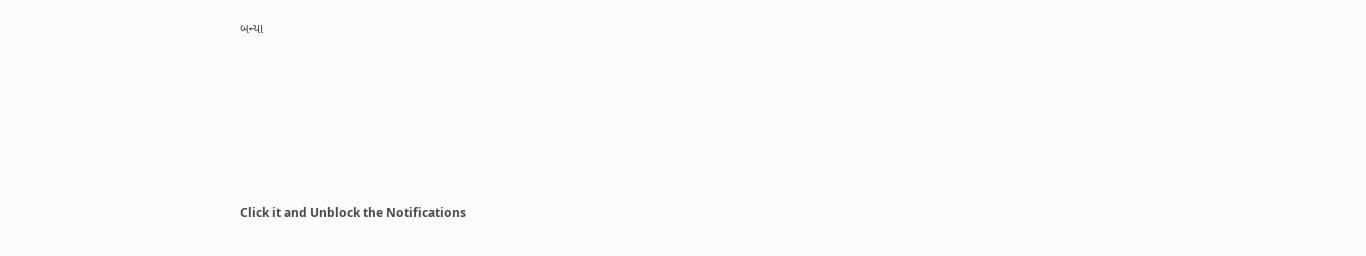બન્યા










Click it and Unblock the Notifications